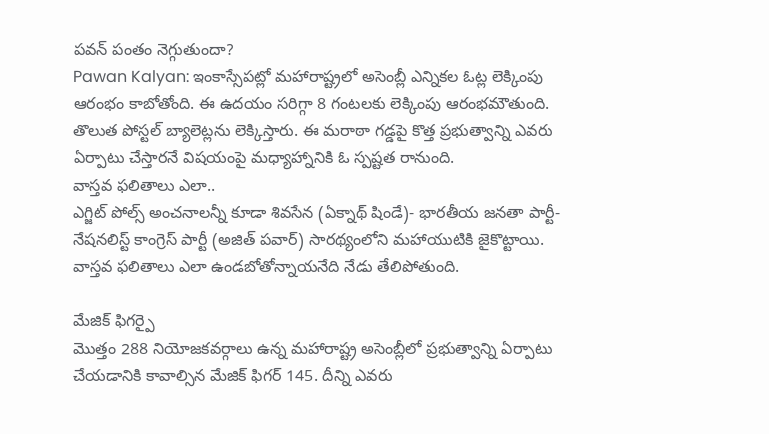పవన్ పంతం నెగ్గుతుందా?
Pawan Kalyan: ఇంకాస్సేపట్లో మహారాష్ట్రలో అసెంబ్లీ ఎన్నికల ఓట్ల లెక్కింపు ఆరంభం కాబోతోంది. ఈ ఉదయం సరిగ్గా 8 గంటలకు లెక్కింపు ఆరంభమౌతుంది. తొలుత పోస్టల్ బ్యాలెట్లను లెక్కిస్తారు. ఈ మరాఠా గడ్డపై కొత్త ప్రభుత్వాన్ని ఎవరు ఏర్పాటు చేస్తారనే విషయంపై మధ్యాహ్నానికి ఓ స్పష్టత రానుంది.
వాస్తవ ఫలితాలు ఎలా..
ఎగ్జిట్ పోల్స్ అంచనాలన్నీ కూడా శివసేన (ఏక్నాథ్ షిండే)- భారతీయ జనతా పార్టీ- నేషనలిస్ట్ కాంగ్రెస్ పార్టీ (అజిత్ పవార్) సారథ్యంలోని మహాయుటికి జైకొట్టాయి. వాస్తవ ఫలితాలు ఎలా ఉండబోతోన్నాయనేది నేడు తేలిపోతుంది.

మేజిక్ ఫిగర్పై
మొత్తం 288 నియోజకవర్గాలు ఉన్న మహారాష్ట్ర అసెంబ్లీలో ప్రభుత్వాన్ని ఏర్పాటు చేయడానికి కావాల్సిన మేజిక్ ఫిగర్ 145. దీన్ని ఎవరు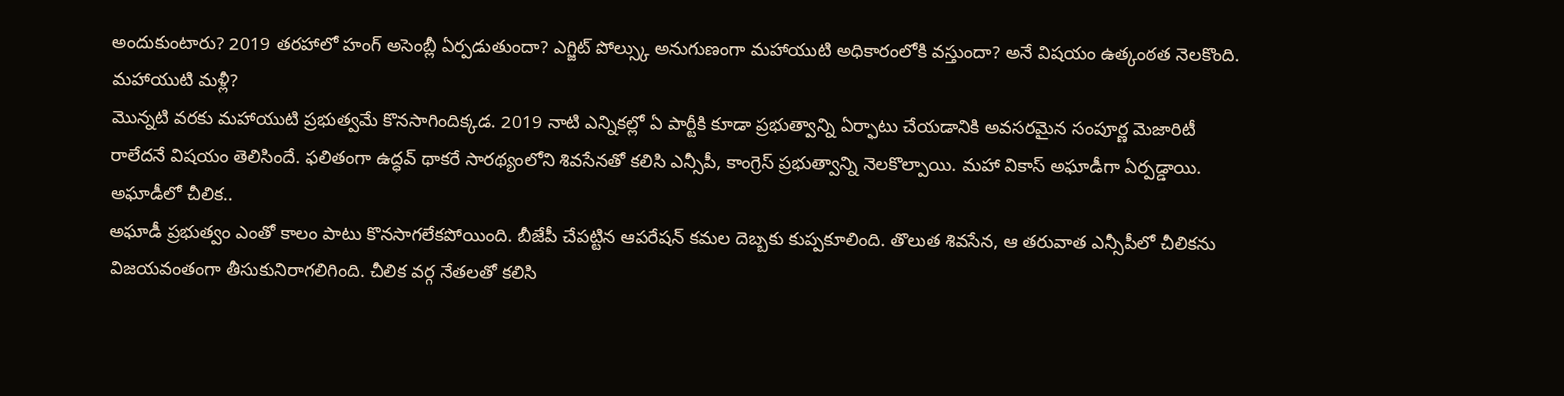అందుకుంటారు? 2019 తరహాలో హంగ్ అసెంబ్లీ ఏర్పడుతుందా? ఎగ్జిట్ పోల్స్కు అనుగుణంగా మహాయుటి అధికారంలోకి వస్తుందా? అనే విషయం ఉత్కంఠత నెలకొంది.
మహాయుటి మళ్లీ?
మొన్నటి వరకు మహాయుటి ప్రభుత్వమే కొనసాగిందిక్కడ. 2019 నాటి ఎన్నికల్లో ఏ పార్టీకి కూడా ప్రభుత్వాన్ని ఏర్ఫాటు చేయడానికి అవసరమైన సంపూర్ణ మెజారిటీ రాలేదనే విషయం తెలిసిందే. ఫలితంగా ఉద్ధవ్ థాకరే సారథ్యంలోని శివసేనతో కలిసి ఎన్సీపీ, కాంగ్రెస్ ప్రభుత్వాన్ని నెలకొల్పాయి. మహా వికాస్ అఘాడీగా ఏర్పడ్డాయి.
అఘాడీలో చీలిక..
అఘాడీ ప్రభుత్వం ఎంతో కాలం పాటు కొనసాగలేకపోయింది. బీజేపీ చేపట్టిన ఆపరేషన్ కమల దెబ్బకు కుప్పకూలింది. తొలుత శివసేన, ఆ తరువాత ఎన్సీపీలో చీలికను విజయవంతంగా తీసుకునిరాగలిగింది. చీలిక వర్గ నేతలతో కలిసి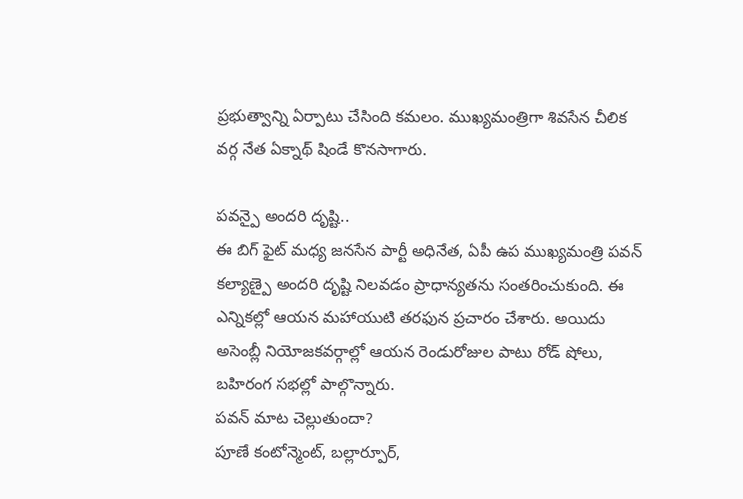ప్రభుత్వాన్ని ఏర్పాటు చేసింది కమలం. ముఖ్యమంత్రిగా శివసేన చీలిక వర్గ నేత ఏక్నాథ్ షిండే కొనసాగారు.

పవన్పై అందరి దృష్టి..
ఈ బిగ్ ఫైట్ మధ్య జనసేన పార్టీ అధినేత, ఏపీ ఉప ముఖ్యమంత్రి పవన్ కల్యాణ్పై అందరి దృష్టి నిలవడం ప్రాధాన్యతను సంతరించుకుంది. ఈ ఎన్నికల్లో ఆయన మహాయుటి తరఫున ప్రచారం చేశారు. అయిదు అసెంబ్లీ నియోజకవర్గాల్లో ఆయన రెండురోజుల పాటు రోడ్ షోలు, బహిరంగ సభల్లో పాల్గొన్నారు.
పవన్ మాట చెల్లుతుందా?
పూణే కంటోన్మెంట్, బల్లార్పూర్,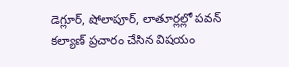డెగ్లూర్, షోలాపూర్, లాతూర్లల్లో పవన్ కల్యాణ్ ప్రచారం చేసిన విషయం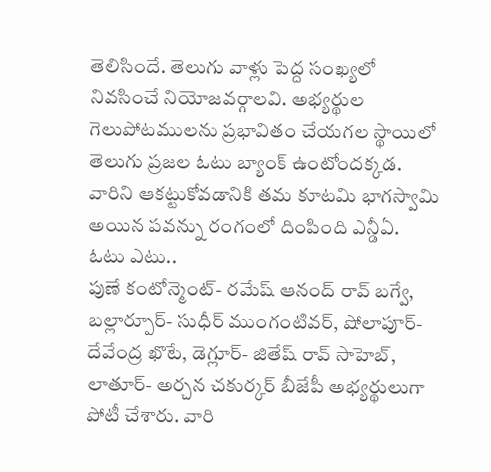తెలిసిందే. తెలుగు వాళ్లు పెద్ద సంఖ్యలో నివసించే నియోజవర్గాలవి. అభ్యర్థుల గెలుపోటములను ప్రభావితం చేయగల స్థాయిలో తెలుగు ప్రజల ఓటు బ్యాంక్ ఉంటోందక్కడ. వారిని ఆకట్టుకోవడానికి తమ కూటమి భాగస్వామి అయిన పవన్ను రంగంలో దింపింది ఎన్డీఏ.
ఓటు ఎటు..
పుణే కంటోన్మెంట్- రమేష్ ఆనంద్ రావ్ బగ్వే, బల్లార్పూర్- సుధీర్ ముంగంటివర్, షోలాపూర్- దేవేంద్ర ఖొటే, డెగ్లూర్- జితేష్ రావ్ సాహెబ్, లాతూర్- అర్చన చకుర్కర్ బీజేపీ అభ్యర్థులుగా పోటీ చేశారు. వారి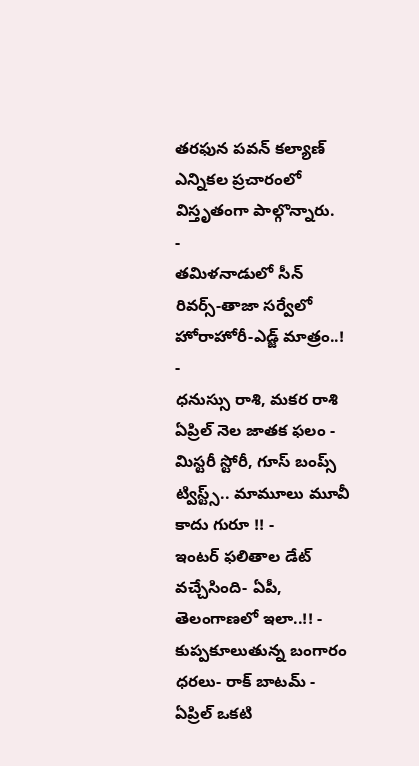తరఫున పవన్ కల్యాణ్ ఎన్నికల ప్రచారంలో విస్తృతంగా పాల్గొన్నారు.
-
తమిళనాడులో సీన్ రివర్స్-తాజా సర్వేలో హోరాహోరీ-ఎడ్జ్ మాత్రం..! -
ధనుస్సు రాశి, మకర రాశి ఏప్రిల్ నెల జాతక ఫలం -
మిస్టరీ స్టోరీ, గూస్ బంప్స్ ట్విస్ట్స్.. మామూలు మూవీ కాదు గురూ !! -
ఇంటర్ ఫలితాల డేట్ వచ్చేసింది- ఏపీ, తెలంగాణలో ఇలా..!! -
కుప్పకూలుతున్న బంగారం ధరలు- రాక్ బాటమ్ -
ఏప్రిల్ ఒకటి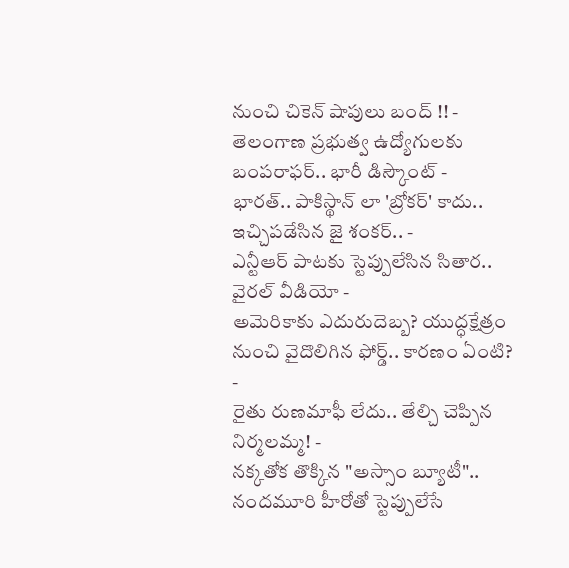నుంచి చికెన్ షాపులు బంద్ !! -
తెలంగాణ ప్రభుత్వ ఉద్యోగులకు బంపరాఫర్.. భారీ డిస్కౌంట్ -
భారత్.. పాకిస్థాన్ లా 'బ్రోకర్' కాదు.. ఇచ్చిపడేసిన జై శంకర్.. -
ఎన్టీఆర్ పాటకు స్టెప్పులేసిన సితార.. వైరల్ వీడియో -
అమెరికాకు ఎదురుదెబ్బ? యుద్ధక్షేత్రం నుంచి వైదొలిగిన ఫోర్డ్.. కారణం ఏంటి? -
రైతు రుణమాఫీ లేదు.. తేల్చి చెప్పిన నిర్మలమ్మ! -
నక్కతోక తొక్కిన "అస్సాం బ్యూటీ".. నందమూరి హీరోతో స్టెప్పులేసే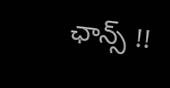ఛాన్స్ !!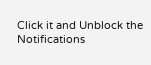Click it and Unblock the Notifications